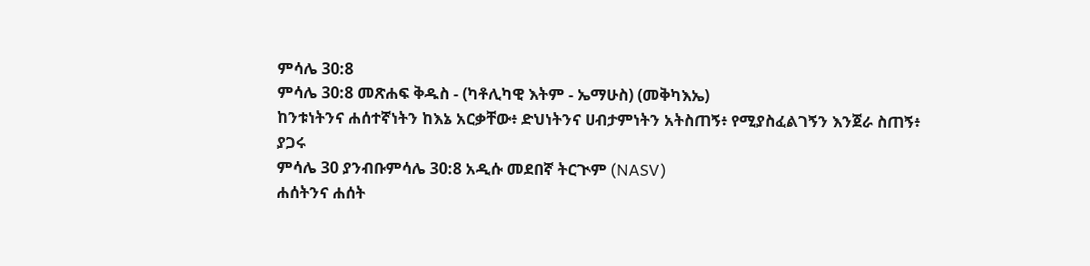ምሳሌ 30:8
ምሳሌ 30:8 መጽሐፍ ቅዱስ - (ካቶሊካዊ እትም - ኤማሁስ) (መቅካእኤ)
ከንቱነትንና ሐሰተኛነትን ከእኔ አርቃቸው፥ ድህነትንና ሀብታምነትን አትስጠኝ፥ የሚያስፈልገኝን እንጀራ ስጠኝ፥
ያጋሩ
ምሳሌ 30 ያንብቡምሳሌ 30:8 አዲሱ መደበኛ ትርጒም (NASV)
ሐሰትንና ሐሰት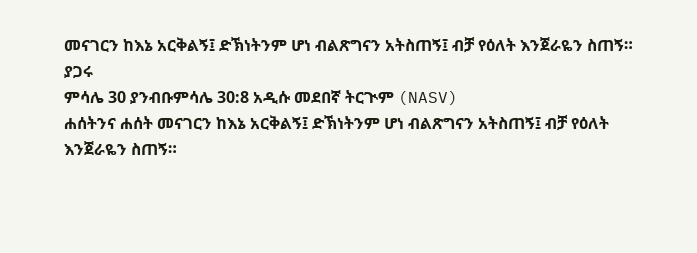መናገርን ከእኔ አርቅልኝ፤ ድኽነትንም ሆነ ብልጽግናን አትስጠኝ፤ ብቻ የዕለት እንጀራዬን ስጠኝ።
ያጋሩ
ምሳሌ 30 ያንብቡምሳሌ 30:8 አዲሱ መደበኛ ትርጒም (NASV)
ሐሰትንና ሐሰት መናገርን ከእኔ አርቅልኝ፤ ድኽነትንም ሆነ ብልጽግናን አትስጠኝ፤ ብቻ የዕለት እንጀራዬን ስጠኝ።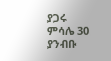ያጋሩ
ምሳሌ 30 ያንብቡ